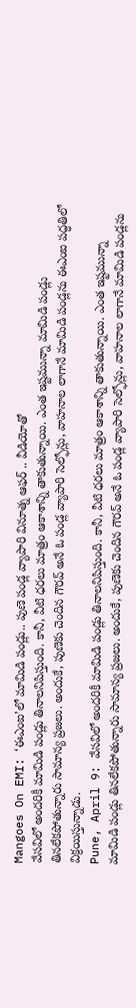Mangoes On EMI: ‘ఈఎంఐ’లో మామిడి పండ్లు.. పుణె పండ్ల వ్యాపారి వినూత్న ఆఫర్ .. వీడియోతో
వేసవిలో అందరికీ మామిడి పండ్లు తినాలనిపిస్తుంది. కానీ, వీటి ధరలు మాత్రం ఆకాశాన్ని తాకుతున్నాయి. ఎంత ఇష్టమున్నా మామిడి పండ్లు తినలేకపోతున్నారు సామాన్య ప్రజలు. అందుకే, పుణెకు చెందిన గౌరవ్ అనే ఓ పండ్ల వ్యాపారి సెల్ఫోన్లు, వాహనాల లాగానే మామిడి పండ్లను ఈఎంఐ పద్ధతిలో విక్రయిస్తున్నాడు.
Pune, April 9: వేసవిలో అందరికీ మామిడి పండ్లు తినాలనిపిస్తుంది. కానీ, వీటి ధరలు మాత్రం ఆకాశాన్ని తాకుతున్నాయి. ఎంత ఇష్టమున్నా మామిడి పండ్లు తినలేకపోతున్నారు సామాన్య ప్రజలు. అందుకే, పుణెకు చెందిన గౌరవ్ అనే ఓ పండ్ల వ్యాపారి సెల్ఫోన్లు, వాహనాల లాగానే మామిడి పండ్లను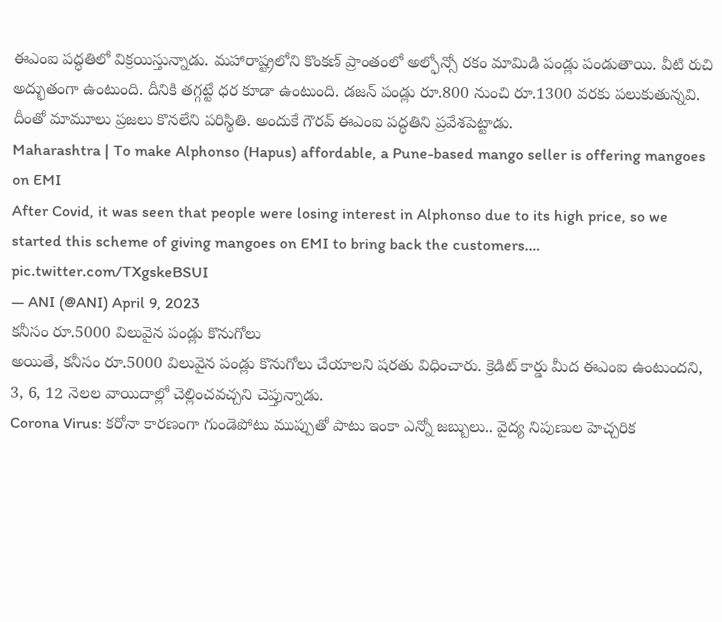ఈఎంఐ పద్ధతిలో విక్రయిస్తున్నాడు. మహారాష్ట్రలోని కొంకణ్ ప్రాంతంలో అల్ఫోన్సో రకం మామిడి పండ్లు పండుతాయి. వీటి రుచి అద్భుతంగా ఉంటుంది. దీనికి తగ్గట్టే ధర కూడా ఉంటుంది. డజన్ పండ్లు రూ.800 నుంచి రూ.1300 వరకు పలుకుతున్నవి. దీంతో మామూలు ప్రజలు కొనలేని పరిస్థితి. అందుకే గౌరవ్ ఈఎంఐ పద్ధతిని ప్రవేశపెట్టాడు.
Maharashtra | To make Alphonso (Hapus) affordable, a Pune-based mango seller is offering mangoes on EMI
After Covid, it was seen that people were losing interest in Alphonso due to its high price, so we started this scheme of giving mangoes on EMI to bring back the customers.… pic.twitter.com/TXgskeBSUI
— ANI (@ANI) April 9, 2023
కనీసం రూ.5000 విలువైన పండ్లు కొనుగోలు
అయితే, కనీసం రూ.5000 విలువైన పండ్లు కొనుగోలు చేయాలని షరతు విధించారు. క్రెడిట్ కార్డు మీద ఈఎంఐ ఉంటుందని, 3, 6, 12 నెలల వాయిదాల్లో చెల్లించవచ్చని చెప్తున్నాడు.
Corona Virus: కరోనా కారణంగా గుండెపోటు ముప్పుతో పాటు ఇంకా ఎన్నో జబ్బులు.. వైద్య నిపుణుల హెచ్చరిక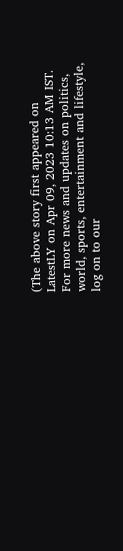(The above story first appeared on LatestLY on Apr 09, 2023 10:13 AM IST. For more news and updates on politics, world, sports, entertainment and lifestyle, log on to our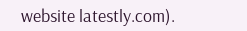website latestly.com).